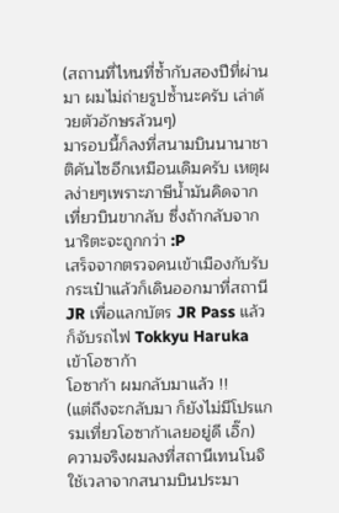(สถานที่ไหนที่ซ้ำกับสองปีที่ผ่านมา ผมไม่ถ่ายรูปซ้ำนะครับ เล่าด้วยตัวอักษรล้วนๆ)
มารอบนี้ก็ลงที่สนามบินนานาชาติคันไซอีกเหมือนเดิมครับ เหตุผลง่ายๆเพราะภาษีน้ำมันคิดจากเที่ยวบินขากลับ ซึ่งถ้ากลับจากนาริตะจะถูกกว่า :P
เสร็จจากตรวจคนเข้าเมืองกับรับกระเป๋าแล้วก็เดินออกมาที่สถานี JR เพื่อแลกบัตร JR Pass แล้วก็จับรถไฟ Tokkyu Haruka เข้าโอซาก้า
โอซาก้า ผมกลับมาแล้ว !!
(แต่ถึงจะกลับมา ก็ยังไม่มีโปรแกรมเที่ยวโอซาก้าเลยอยู่ดี เอิ๊ก)
ความจริงผมลงที่สถานีเทนโนจิ ใช้เวลาจากสนามบินประมา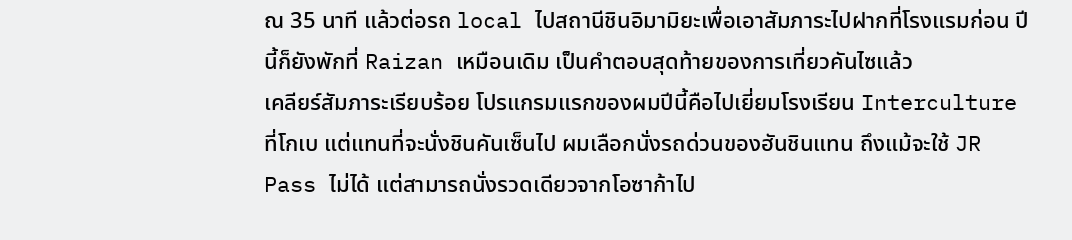ณ 35 นาที แล้วต่อรถ local ไปสถานีชินอิมามิยะเพื่อเอาสัมภาระไปฝากที่โรงแรมก่อน ปีนี้ก็ยังพักที่ Raizan เหมือนเดิม เป็นคำตอบสุดท้ายของการเที่ยวคันไซแล้ว
เคลียร์สัมภาระเรียบร้อย โปรแกรมแรกของผมปีนี้คือไปเยี่ยมโรงเรียน Interculture ที่โกเบ แต่แทนที่จะนั่งชินคันเซ็นไป ผมเลือกนั่งรถด่วนของฮันชินแทน ถึงแม้จะใช้ JR Pass ไม่ได้ แต่สามารถนั่งรวดเดียวจากโอซาก้าไป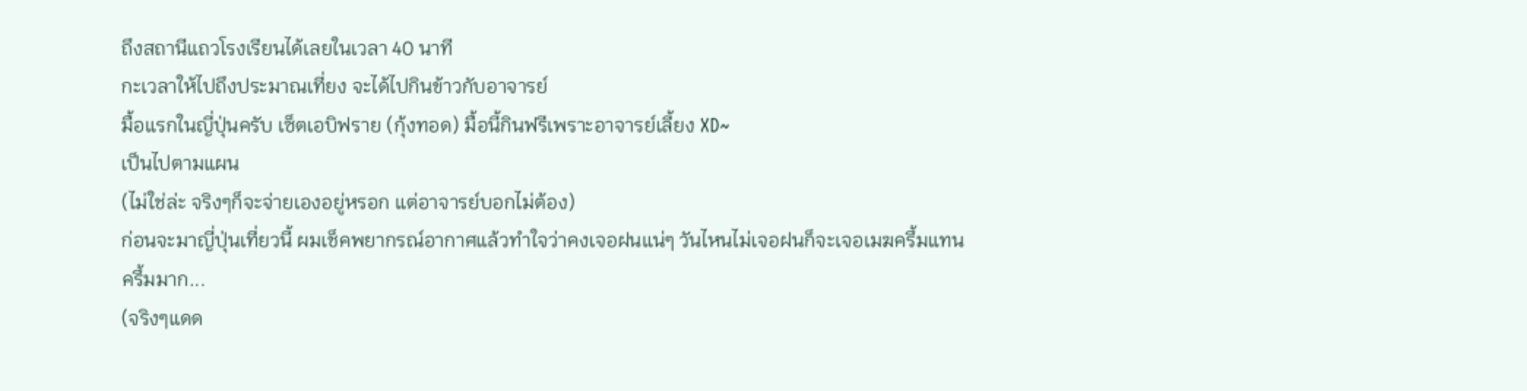ถึงสถานีแถวโรงเรียนได้เลยในเวลา 40 นาที
กะเวลาให้ไปถึงประมาณเที่ยง จะได้ไปกินข้าวกับอาจารย์
มื้อแรกในญี่ปุ่นครับ เซ็ตเอบิฟราย (กุ้งทอด) มื้อนี้กินฟรีเพราะอาจารย์เลี้ยง XD~
เป็นไปตามแผน
(ไม่ใช่ล่ะ จริงๆก็จะจ่ายเองอยู่หรอก แต่อาจารย์บอกไม่ต้อง)
ก่อนจะมาญี่ปุ่นเที่ยวนี้ ผมเช็คพยากรณ์อากาศแล้วทำใจว่าคงเจอฝนแน่ๆ วันไหนไม่เจอฝนก็จะเจอเมฆครึ้มแทน
ครึ้มมาก...
(จริงๆแดด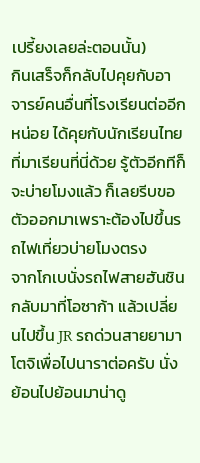เปรี้ยงเลยล่ะตอนนั้น)
กินเสร็จก็กลับไปคุยกับอาจารย์คนอื่นที่โรงเรียนต่ออีกหน่อย ได้คุยกับนักเรียนไทยที่มาเรียนที่นี่ด้วย รู้ตัวอีกทีก็จะบ่ายโมงแล้ว ก็เลยรีบขอตัวออกมาเพราะต้องไปขึ้นรถไฟเที่ยวบ่ายโมงตรง
จากโกเบนั่งรถไฟสายฮันชินกลับมาที่โอซาก้า แล้วเปลี่ยนไปขึ้น JR รถด่วนสายยามาโตจิเพื่อไปนาราต่อครับ นั่งย้อนไปย้อนมาน่าดู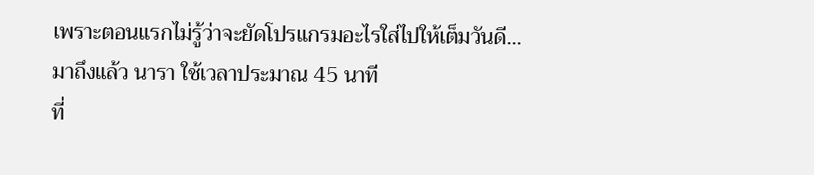เพราะตอนแรกไม่รู้ว่าจะยัดโปรแกรมอะไรใส่ไปให้เต็มวันดี...
มาถึงแล้ว นารา ใช้เวลาประมาณ 45 นาที
ที่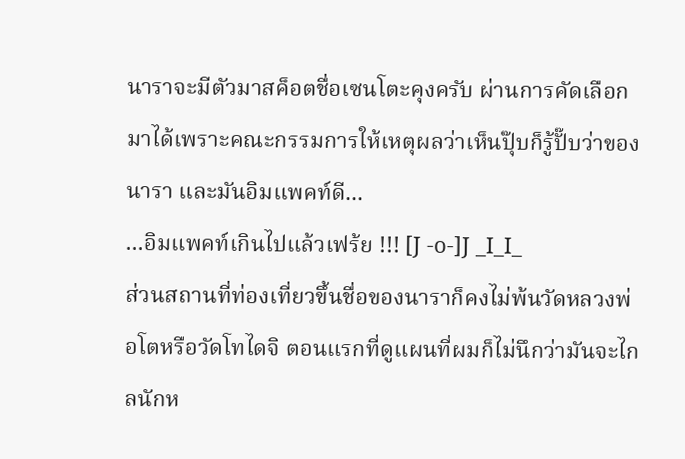นาราจะมีตัวมาสค็อตชื่อเซนโตะคุงครับ ผ่านการคัดเลือกมาได้เพราะคณะกรรมการให้เหตุผลว่าเห็นปุ๊บก็รู้ปั๊บว่าของนารา และมันอิมแพคท์ดี...
...อิมแพคท์เกินไปแล้วเฟร้ย !!! [J -o-]J _I_I_
ส่วนสถานที่ท่องเที่ยวขึ้นชื่อของนาราก็คงไม่พ้นวัดหลวงพ่อโตหรือวัดโทไดจิ ตอนแรกที่ดูแผนที่ผมก็ไม่นึกว่ามันจะไกลนักห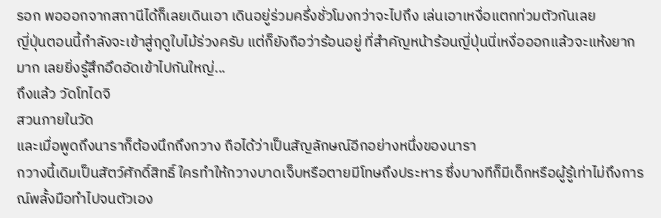รอก พอออกจากสถานีได้ก็เลยเดินเอา เดินอยู่ร่วมครึ่งชั่วโมงกว่าจะไปถึง เล่นเอาเหงื่อแตกท่วมตัวกันเลย
ญี่ปุ่นตอนนี้กำลังจะเข้าสู่ฤดูใบไม้ร่วงครับ แต่ก็ยังถือว่าร้อนอยู่ ที่สำคัญหน้าร้อนญี่ปุ่นนี่เหงื่อออกแล้วจะแห้งยากมาก เลยยิ่งรู้สึกอึดอัดเข้าไปกันใหญ่...
ถึงแล้ว วัดโทไดจิ
สวนภายในวัด
และเมื่อพูดถึงนาราก็ต้องนึกถึงกวาง ถือได้ว่าเป็นสัญลักษณ์อีกอย่างหนึ่งของนารา
กวางนี้เดิมเป็นสัตว์ศักดิ์สิทธิ์ ใครทำให้กวางบาดเจ็บหรือตายมีโทษถึงประหาร ซึ่งบางทีก็มีเด็กหรือผู้รู้เท่าไม่ถึงการณ์พลั้งมือทำไปจนตัวเอง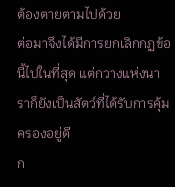ต้องตายตามไปด้วย
ต่อมาจึงได้มีการยกเลิกกฏข้อนี้ไปในที่สุด แต่กวางแห่งนาราก็ยังเป็นสัตว์ที่ได้รับการคุ้มครองอยู่ดี
ก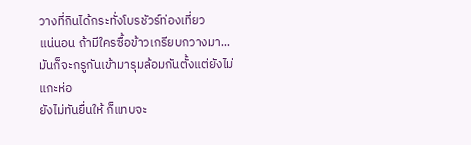วางที่กินได้กระทั่งโบรชัวร์ท่องเที่ยว
แน่นอน ถ้ามีใครซื้อข้าวเกรียบกวางมา...
มันก็จะกรูกันเข้ามารุมล้อมกันตั้งแต่ยังไม่แกะห่อ
ยังไม่ทันยื่นให้ ก็แทบจะ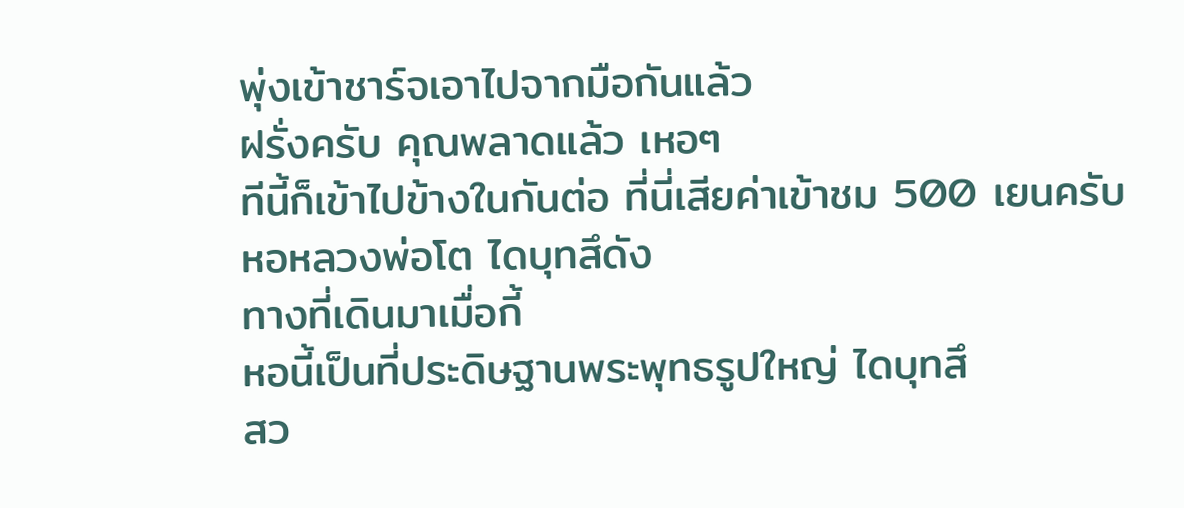พุ่งเข้าชาร์จเอาไปจากมือกันแล้ว
ฝรั่งครับ คุณพลาดแล้ว เหอๆ
ทีนี้ก็เข้าไปข้างในกันต่อ ที่นี่เสียค่าเข้าชม 500 เยนครับ
หอหลวงพ่อโต ไดบุทสึดัง
ทางที่เดินมาเมื่อกี้
หอนี้เป็นที่ประดิษฐานพระพุทธรูปใหญ่ ไดบุทสึ
สว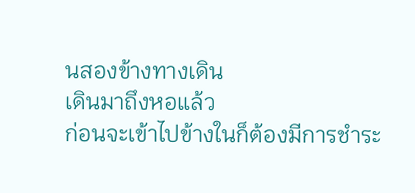นสองข้างทางเดิน
เดินมาถึงหอแล้ว
ก่อนจะเข้าไปข้างในก็ต้องมีการชำระ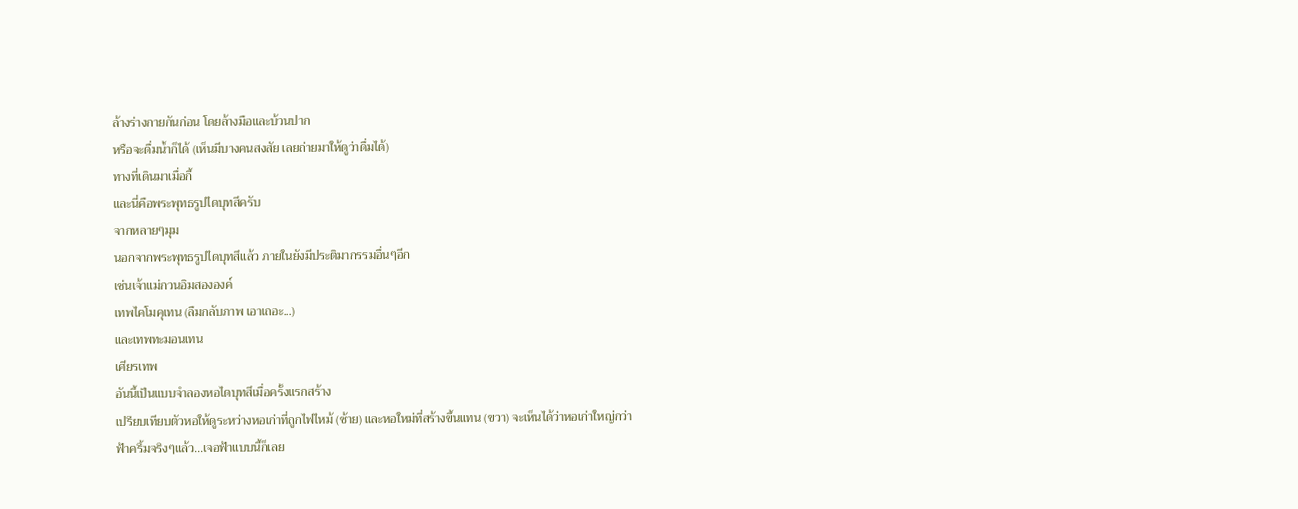ล้างร่างกายกันก่อน โดยล้างมือและบ้วนปาก
หรือจะดื่มน้ำก็ได้ (เห็นมีบางคนสงสัย เลยถ่ายมาให้ดูว่าดื่มได้)
ทางที่เดินมาเมื่อกี้
และนี่คือพระพุทธรูปไดบุทสึครับ
จากหลายๆมุม
นอกจากพระพุทธรูปไดบุทสึแล้ว ภายในยังมีประติมากรรมอื่นๆอีก
เช่นเจ้าแม่กวนอิมสององค์
เทพไคโมคุเทน (ลืมกลับภาพ เอาเถอะ...)
และเทพทะมอนเทน
เศียรเทพ
อันนี้เป็นแบบจำลองหอไดบุทสึเมื่อครั้งแรกสร้าง
เปรียบเทียบตัวหอให้ดูระหว่างหอเก่าที่ถูกไฟไหม้ (ซ้าย) และหอใหม่ที่สร้างขึ้นแทน (ขวา) จะเห็นได้ว่าหอเก่าใหญ่กว่า
ฟ้าครึ้มจริงๆแล้ว...เจอฟ้าแบบนี้ก็เลย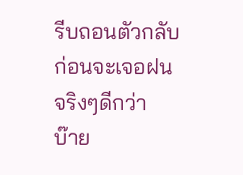รีบถอนตัวกลับก่อนจะเจอฝนจริงๆดีกว่า
บ๊าย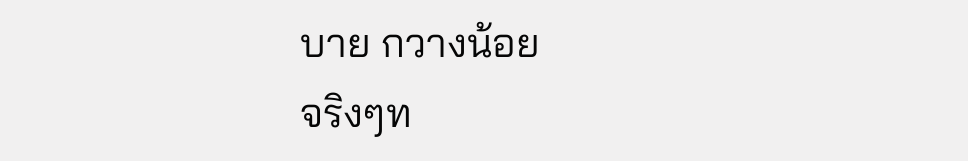บาย กวางน้อย
จริงๆท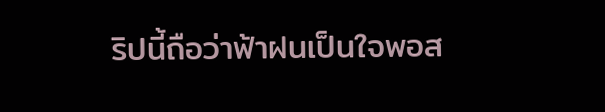ริปนี้ถือว่าฟ้าฝนเป็นใจพอส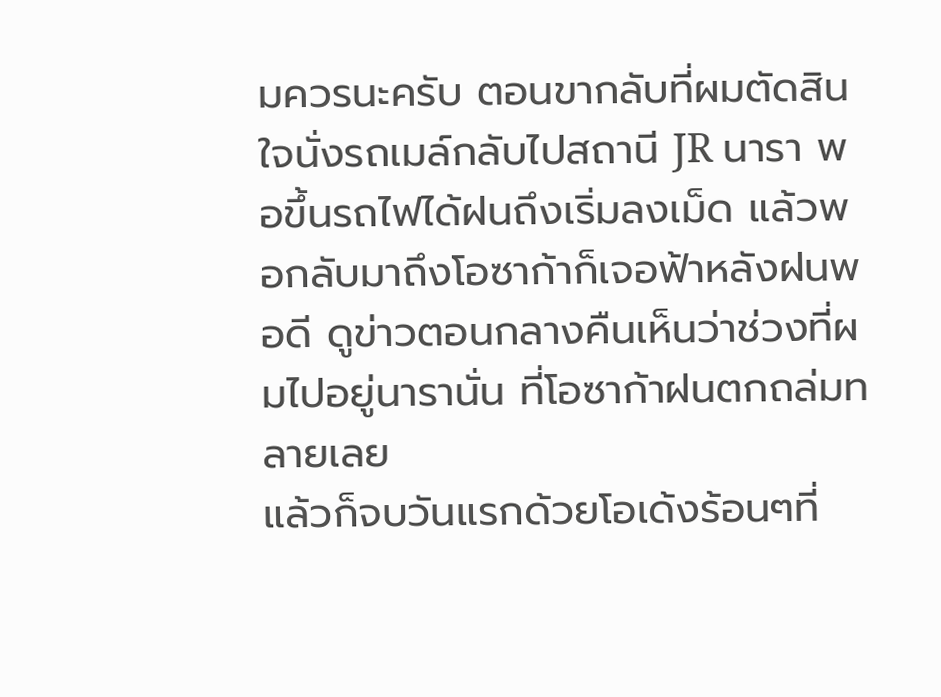มควรนะครับ ตอนขากลับที่ผมตัดสินใจนั่งรถเมล์กลับไปสถานี JR นารา พอขึ้นรถไฟได้ฝนถึงเริ่มลงเม็ด แล้วพอกลับมาถึงโอซาก้าก็เจอฟ้าหลังฝนพอดี ดูข่าวตอนกลางคืนเห็นว่าช่วงที่ผมไปอยู่นารานั่น ที่โอซาก้าฝนตกถล่มทลายเลย
แล้วก็จบวันแรกด้วยโอเด้งร้อนๆที่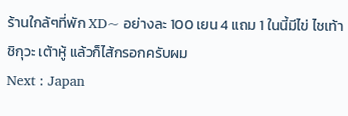ร้านใกล้ๆที่พัก XD~ อย่างละ 100 เยน 4 แถม 1 ในนี้มีไข่ ไชเท้า ชิกุวะ เต้าหู้ แล้วก็ไส้กรอกครับผม
Next : Japan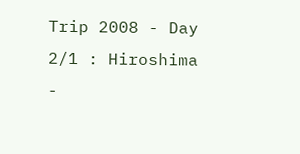Trip 2008 - Day 2/1 : Hiroshima -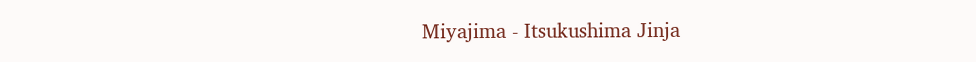Miyajima - Itsukushima Jinja